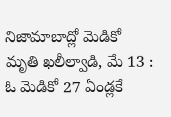నిజామాబాద్లో మెడికో మృతి ఖలీల్వాడి, మే 13 : ఓ మెడికో 27 ఏండ్లకే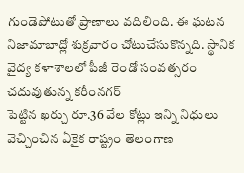గుండెపోటుతో ప్రాణాలు వదిలింది. ఈ ఘటన నిజామాబాద్లో శుక్రవారం చోటుచేసుకొన్నది. స్థానిక వైద్య కళాశాలలో పీజీ రెండో సంవత్సరం చదువుతున్న కరీంనగర్
పెట్టిన ఖర్చు రూ.36 వేల కోట్లు ఇన్ని నిధులు వెచ్చించిన ఏకైక రాష్ట్రం తెలంగాణ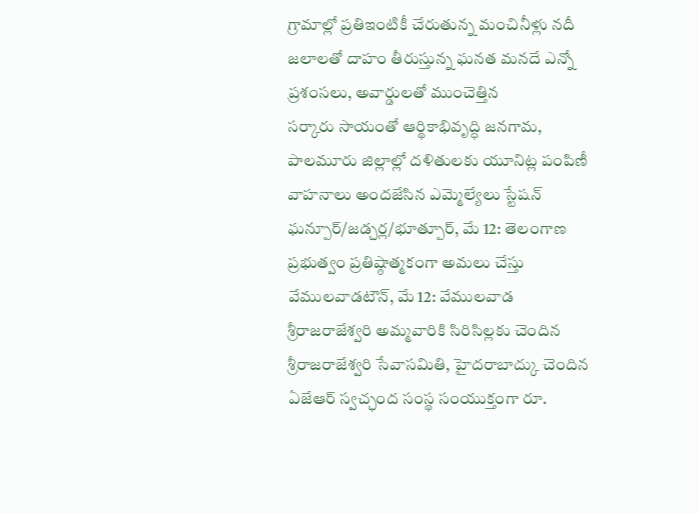గ్రామాల్లో ప్రతిఇంటికీ చేరుతున్న మంచినీళ్లు నదీ జలాలతో దాహం తీరుస్తున్న ఘనత మనదే ఎన్నో ప్రశంసలు, అవార్డులతో ముంచెత్తిన
సర్కారు సాయంతో ఆర్థికాభివృద్ధి జనగామ, పాలమూరు జిల్లాల్లో దళితులకు యూనిట్ల పంపిణీ వాహనాలు అందజేసిన ఎమ్మెల్యేలు స్టేషన్ ఘన్పూర్/జడ్చర్ల/భూత్పూర్, మే 12: తెలంగాణ ప్రభుత్వం ప్రతిష్ఠాత్మకంగా అమలు చేస్తు
వేములవాడటౌన్, మే 12: వేములవాడ శ్రీరాజరాజేశ్వరి అమ్మవారికి సిరిసిల్లకు చెందిన శ్రీరాజరాజేశ్వరి సేవాసమితి, హైదరాబాద్కు చెందిన ఏజేఆర్ స్వచ్ఛంద సంస్థ సంయుక్తంగా రూ.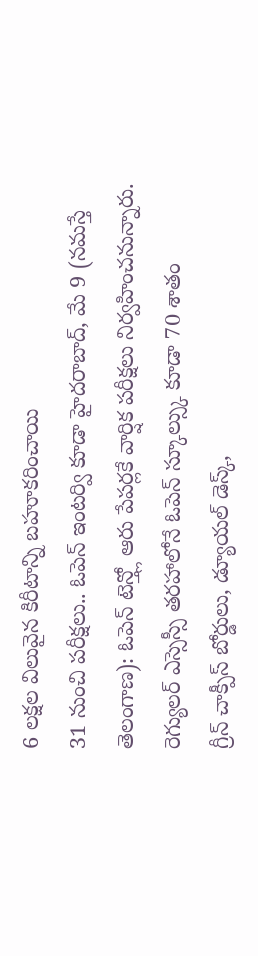6 లక్షల విలువైన కిరీటాన్ని బహూకరించాయి
31 నుంచి పరీక్షలు.. ఓపెన్ ఇంటర్వి కూడా హైదరాబాద్, మే 9 (నమస్తే తెలంగాణ): ఓపెన్ టెన్త్లో ఆరు పేపర్లకే వార్షిక పరీక్షలు నిర్వహించనున్నారు. రెగ్యులర్ ఎస్సెస్సీ తరహాలోనే ఓపెన్ స్కూల్స్కు కూడా 70 శాతం
గ్రీన్ చాక్పీస్ బోర్డులు, డ్యూయల్ డెస్క్,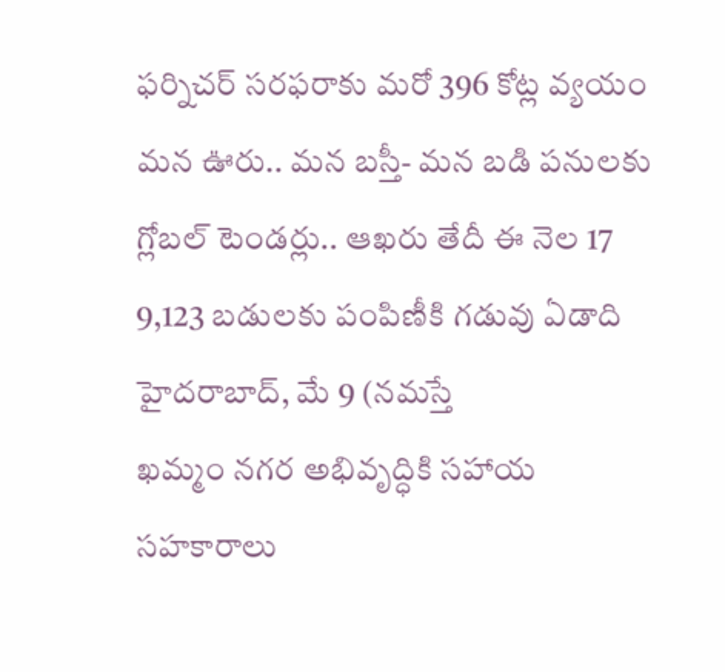ఫర్నిచర్ సరఫరాకు మరో 396 కోట్ల వ్యయం మన ఊరు.. మన బస్తీ- మన బడి పనులకు గ్లోబల్ టెండర్లు.. ఆఖరు తేదీ ఈ నెల 17 9,123 బడులకు పంపిణీకి గడువు ఏడాది హైదరాబాద్, మే 9 (నమస్తే
ఖమ్మం నగర అభివృద్ధికి సహాయ సహకారాలు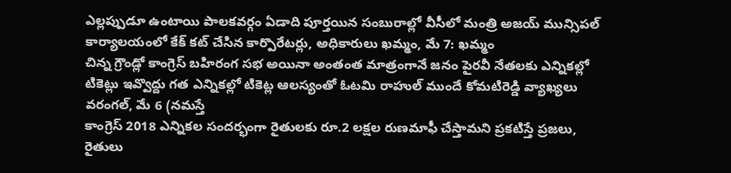ఎల్లప్పుడూ ఉంటాయి పాలకవర్గం ఏడాది పూర్తయిన సంబురాల్లో వీసీలో మంత్రి అజయ్ మున్సిపల్ కార్యాలయంలో కేక్ కట్ చేసిన కార్పొరేటర్లు, అధికారులు ఖమ్మం, మే 7: ఖమ్మం
చిన్న గ్రౌండ్లో కాంగ్రెస్ బహిరంగ సభ అయినా అంతంత మాత్రంగానే జనం పైరవీ నేతలకు ఎన్నికల్లో టికెట్లు ఇవ్వొద్దు గత ఎన్నికల్లో టికెట్ల ఆలస్యంతో ఓటమి రాహుల్ ముందే కోమటిరెడ్డి వ్యాఖ్యలు వరంగల్, మే 6 (నమస్తే
కాంగ్రెస్ 2018 ఎన్నికల సందర్భంగా రైతులకు రూ.2 లక్షల రుణమాఫీ చేస్తామని ప్రకటిస్తే ప్రజలు, రైతులు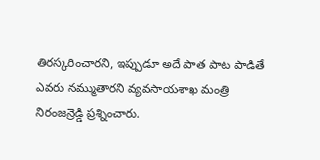తిరస్కరించారని, ఇప్పుడూ అదే పాత పాట పాడితే ఎవరు నమ్ముతారని వ్యవసాయశాఖ మంత్రి నిరంజన్రెడ్డి ప్రశ్నించారు.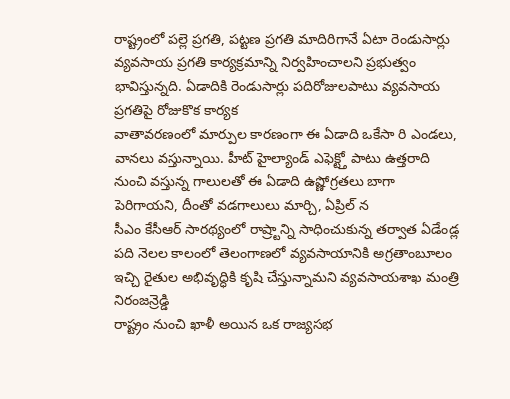రాష్ట్రంలో పల్లె ప్రగతి, పట్టణ ప్రగతి మాదిరిగానే ఏటా రెండుసార్లు వ్యవసాయ ప్రగతి కార్యక్రమాన్ని నిర్వహించాలని ప్రభుత్వం భావిస్తున్నది. ఏడాదికి రెండుసార్లు పదిరోజులపాటు వ్యవసాయ ప్రగతిపై రోజుకొక కార్యక
వాతావరణంలో మార్పుల కారణంగా ఈ ఏడాది ఒకేసా రి ఎండలు, వానలు వస్తున్నాయి. హీట్ హైల్యాండ్ ఎఫెక్ట్తో పాటు ఉత్తరాది నుంచి వస్తున్న గాలులతో ఈ ఏడాది ఉష్ణోగ్రతలు బాగా పెరిగాయని, దీంతో వడగాలులు మార్చి, ఏప్రిల్ న
సీఎం కేసీఆర్ సారథ్యంలో రాష్ర్టాన్ని సాధించుకున్న తర్వాత ఏడేండ్ల పది నెలల కాలంలో తెలంగాణలో వ్యవసాయానికి అగ్రతాంబూలం ఇచ్చి రైతుల అభివృద్ధికి కృషి చేస్తున్నామని వ్యవసాయశాఖ మంత్రి నిరంజన్రెడ్డి
రాష్ట్రం నుంచి ఖాళీ అయిన ఒక రాజ్యసభ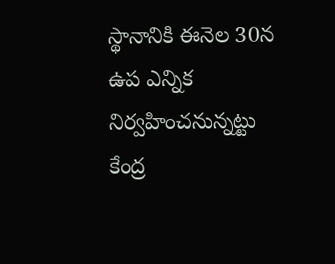స్థానానికి ఈనెల 30న ఉప ఎన్నిక నిర్వహించనున్నట్టు కేంద్ర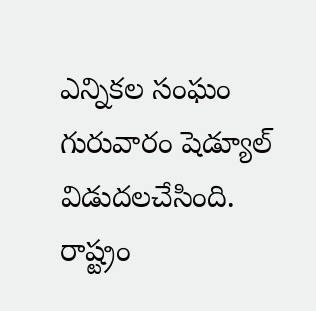ఎన్నికల సంఘం గురువారం షెడ్యూల్ విడుదలచేసింది. రాష్ట్రం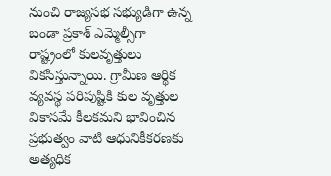నుంచి రాజ్యసభ సభ్యుడిగా ఉన్న బండా ప్రకాశ్ ఎమ్మెల్సీగా
రాష్ట్రంలో కులవృత్తులు వికసిస్తున్నాయి. గ్రామీణ ఆర్థిక వ్యవస్థ పరిపుష్టికి కుల వృత్తుల వికాసమే కీలకమని భావించిన ప్రభుత్వం వాటి ఆధునికీకరణకు అత్యధిక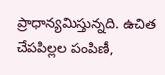ప్రాధాన్యమిస్తున్నది. ఉచిత చేపపిల్లల పంపిణీ,